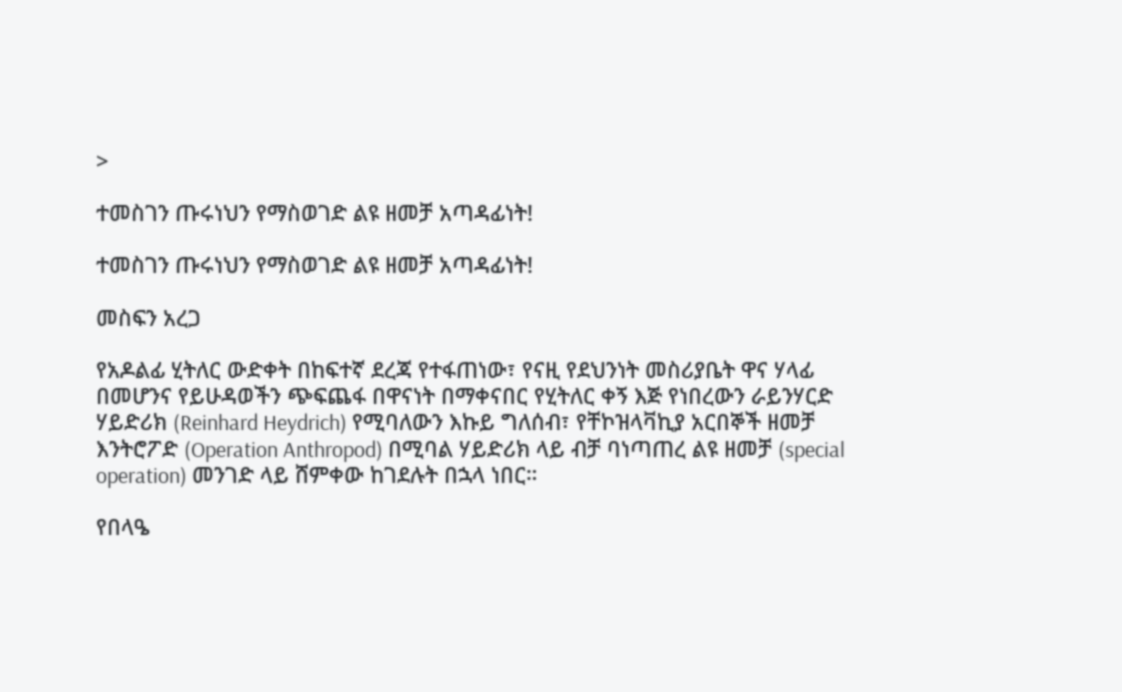>

ተመስገን ጡሩነህን የማስወገድ ልዩ ዘመቻ አጣዳፊነት!

ተመስገን ጡሩነህን የማስወገድ ልዩ ዘመቻ አጣዳፊነት!

መስፍን አረጋ

የአዶልፊ ሂትለር ውድቀት በከፍተኛ ደረጃ የተፋጠነው፣ የናዚ የደህንነት መስሪያቤት ዋና ሃላፊ በመሆንና የይሁዳወችን ጭፍጨፋ በዋናነት በማቀናበር የሂትለር ቀኝ እጅ የነበረውን ራይንሃርድ ሃይድሪክ (Reinhard Heydrich) የሚባለውን እኩይ ግለሰብ፣ የቸኮዝላቫኪያ አርበኞች ዘመቻ እንትሮፖድ (Operation Anthropod) በሚባል ሃይድሪክ ላይ ብቻ ባነጣጠረ ልዩ ዘመቻ (special operation) መንገድ ላይ ሸምቀው ከገደሉት በኋላ ነበር።

የበላዔ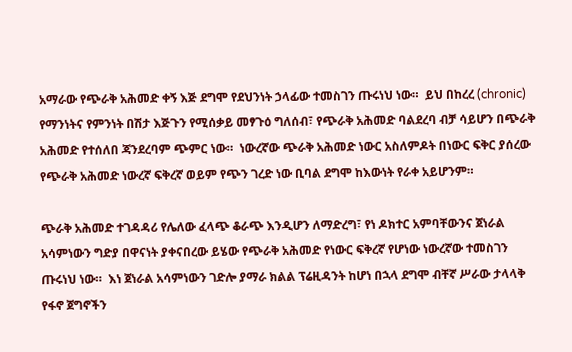አማራው የጭራቅ አሕመድ ቀኝ እጅ ደግሞ የደህንነት ኃላፊው ተመስገን ጡሩነህ ነው።  ይህ በከረረ (chronic) የማንነትና የምንነት በሽታ እጅጉን የሚሰቃይ መፃጉዕ ግለሰብ፣ የጭራቅ አሕመድ ባልደረባ ብቻ ሳይሆን በጭራቅ አሕመድ የተሰለበ ጃንደረባም ጭምር ነው።  ነውረኛው ጭራቅ አሕመድ ነውር አስለምዶት በነውር ፍቅር ያሰረው የጭራቅ አሕመድ ነውረኛ ፍቅረኛ ወይም የጭን ገረድ ነው ቢባል ደግሞ ከእውነት የራቀ አይሆንም።

ጭራቅ አሕመድ ተገዳዳሪ የሌለው ፈላጭ ቆራጭ እንዲሆን ለማድረግ፣ የነ ዶክተር አምባቸውንና ጀነራል አሳምነውን ግድያ በዋናነት ያቀናበረው ይሄው የጭራቅ አሕመድ የነውር ፍቅረኛ የሆነው ነውረኛው ተመስገን ጡሩነህ ነው።  እነ ጀነራል አሳምነውን ገድሎ ያማራ ክልል ፕሬዚዳንት ከሆነ በኋላ ደግሞ ብቸኛ ሥራው ታላላቅ የፋኖ ጀግኖችን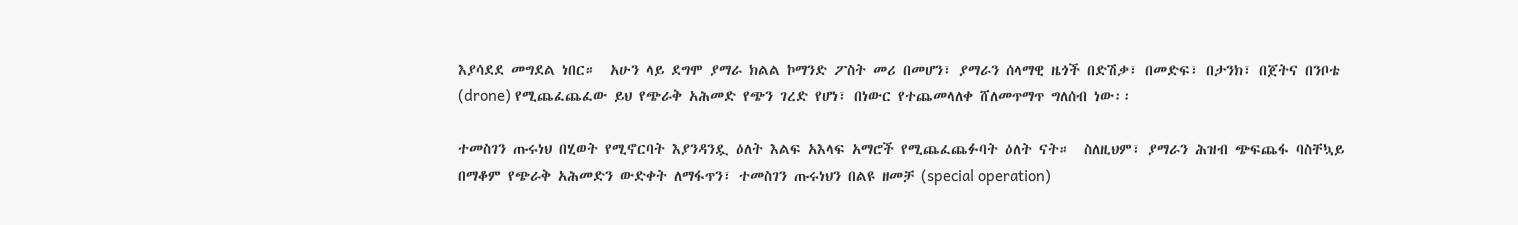እያሳደደ መግደል ነበር።  አሁን ላይ ደግሞ ያማራ ክልል ኮማንድ ፖስት መሪ በመሆን፣ ያማራን ሰላማዊ ዜጎች በድሽቃ፣ በመድፍ፣ በታንክ፣ በጀትና በንቦቴ (drone) የሚጨፈጨፈው ይህ የጭራቅ አሕመድ የጭን ገረድ የሆነ፣ በነውር የተጨመላለቀ ሸለመጥማጥ ግለሰብ ነው፡፡

ተመስገን ጡሩነህ በሂወት የሚኖርባት እያንዳንዷ ዕለት እልፍ አእላፍ አማሮች የሚጨፈጨፉባት ዕለት ናት።  ስለዚህም፣ ያማራን ሕዝብ ጭፍጨፋ ባስቸኳይ በማቆም የጭራቅ አሕመድን ውድቀት ለማፋጥን፣ ተመስገን ጡሩነህን በልዩ ዘመቻ (special operation)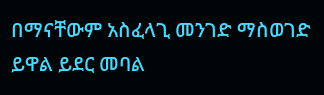በማናቸውም አስፈላጊ መንገድ ማስወገድ ይዋል ይደር መባል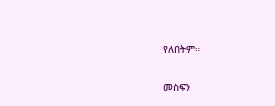የለበትም።

መስፍን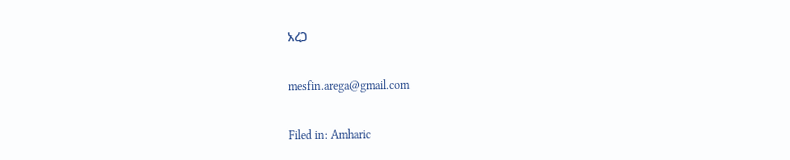አረጋ

mesfin.arega@gmail.com

Filed in: Amharic